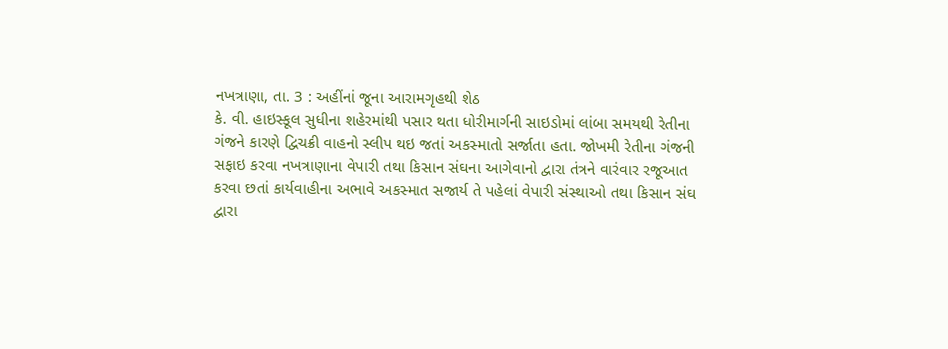નખત્રાણા, તા. 3 : અહીંનાં જૂના આરામગૃહથી શેઠ
કે. વી. હાઇસ્કૂલ સુધીના શહેરમાંથી પસાર થતા ધોરીમાર્ગની સાઇડોમાં લાંબા સમયથી રેતીના
ગંજને કારણે દ્વિચક્રી વાહનો સ્લીપ થઇ જતાં અકસ્માતો સર્જાતા હતા. જોખમી રેતીના ગંજની
સફાઇ કરવા નખત્રાણાના વેપારી તથા કિસાન સંઘના આગેવાનો દ્વારા તંત્રને વારંવાર રજૂઆત
કરવા છતાં કાર્યવાહીના અભાવે અકસ્માત સજાર્ય તે પહેલાં વેપારી સંસ્થાઓ તથા કિસાન સંઘ
દ્વારા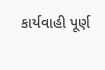કાર્યવાહી પૂર્ણ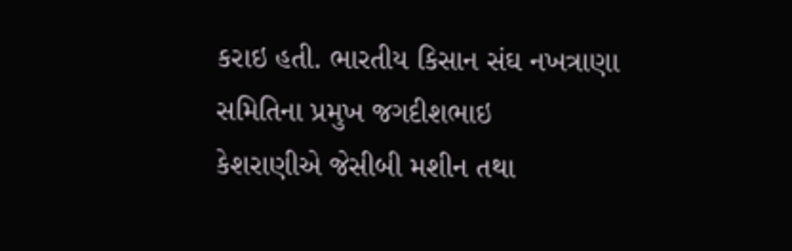કરાઇ હતી. ભારતીય કિસાન સંઘ નખત્રાણા સમિતિના પ્રમુખ જગદીશભાઇ
કેશરાણીએ જેસીબી મશીન તથા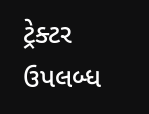ટ્રેક્ટર ઉપલબ્ધ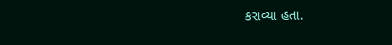કરાવ્યા હતા.